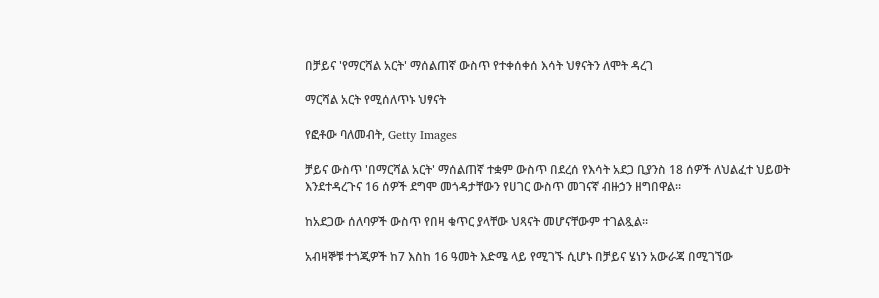በቻይና 'የማርሻል አርት' ማሰልጠኛ ውስጥ የተቀሰቀሰ እሳት ህፃናትን ለሞት ዳረገ

ማርሻል አርት የሚሰለጥኑ ህፃናት

የፎቶው ባለመብት, Getty Images

ቻይና ውስጥ 'በማርሻል አርት' ማሰልጠኛ ተቋም ውስጥ በደረሰ የእሳት አደጋ ቢያንስ 18 ሰዎች ለህልፈተ ህይወት እንደተዳረጉና 16 ሰዎች ደግሞ መጎዳታቸውን የሀገር ውስጥ መገናኛ ብዙኃን ዘግበዋል።

ከአደጋው ሰለባዎች ውስጥ የበዛ ቁጥር ያላቸው ህጻናት መሆናቸውም ተገልጿል።

አብዛኞቹ ተጎጂዎች ከ7 እስከ 16 ዓመት እድሜ ላይ የሚገኙ ሲሆኑ በቻይና ሄነን አውራጃ በሚገኘው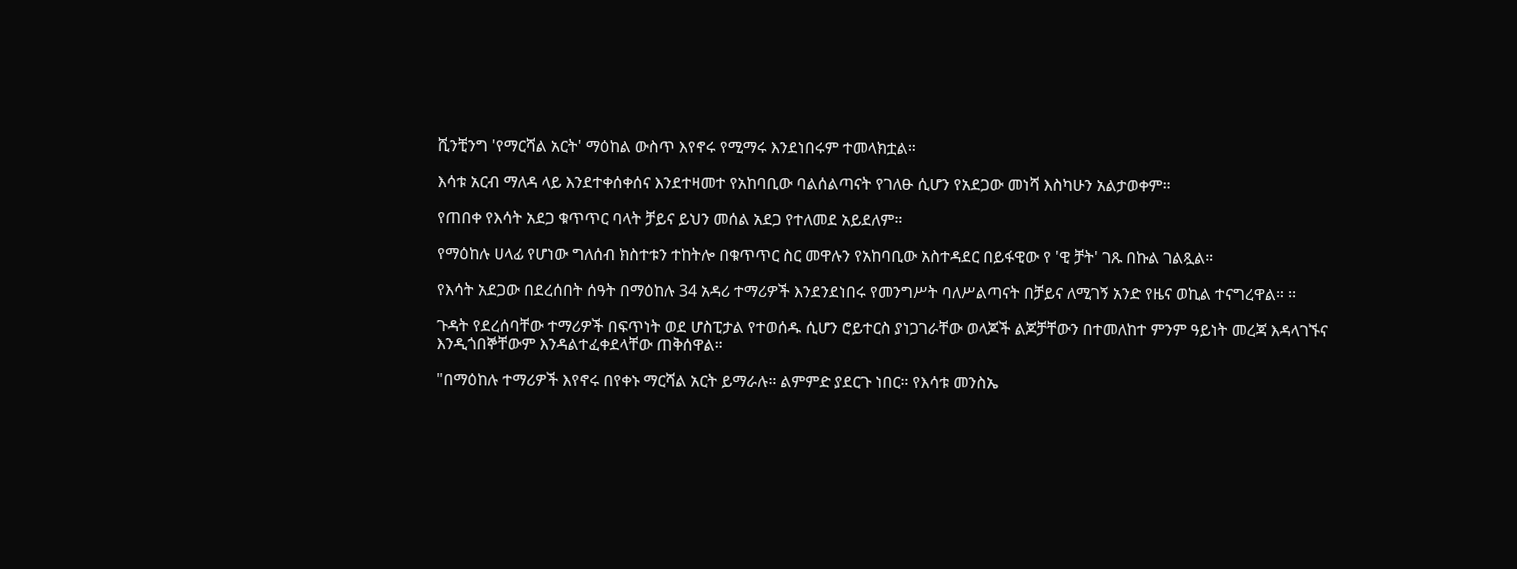ሺንቺንግ 'የማርሻል አርት' ማዕከል ውስጥ እየኖሩ የሚማሩ እንደነበሩም ተመላክቷል።

እሳቱ አርብ ማለዳ ላይ እንደተቀሰቀሰና እንደተዛመተ የአከባቢው ባልሰልጣናት የገለፁ ሲሆን የአደጋው መነሻ እስካሁን አልታወቀም።

የጠበቀ የእሳት አደጋ ቁጥጥር ባላት ቻይና ይህን መሰል አደጋ የተለመደ አይደለም።

የማዕከሉ ሀላፊ የሆነው ግለሰብ ክስተቱን ተከትሎ በቁጥጥር ስር መዋሉን የአከባቢው አስተዳደር በይፋዊው የ 'ዊ ቻት' ገጹ በኩል ገልጿል።

የእሳት አደጋው በደረሰበት ሰዓት በማዕከሉ 34 አዳሪ ተማሪዎች እንደንደነበሩ የመንግሥት ባለሥልጣናት በቻይና ለሚገኝ አንድ የዜና ወኪል ተናግረዋል። ፡፡

ጉዳት የደረሰባቸው ተማሪዎች በፍጥነት ወደ ሆስፒታል የተወሰዱ ሲሆን ሮይተርስ ያነጋገራቸው ወላጆች ልጆቻቸውን በተመለከተ ምንም ዓይነት መረጃ እዳላገኙና እንዲጎበኞቸውም እንዳልተፈቀደላቸው ጠቅሰዋል።

"በማዕከሉ ተማሪዎች እየኖሩ በየቀኑ ማርሻል አርት ይማራሉ። ልምምድ ያደርጉ ነበር። የእሳቱ መንስኤ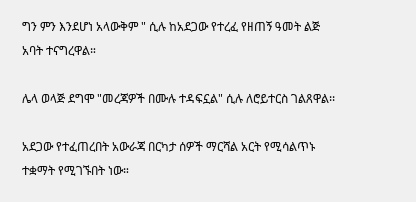ግን ምን እንደሆነ አላውቅም " ሲሉ ከአደጋው የተረፈ የዘጠኝ ዓመት ልጅ አባት ተናግረዋል።

ሌላ ወላጅ ደግሞ "መረጃዎች በሙሉ ተዳፍኗል" ሲሉ ለሮይተርስ ገልጸዋል፡፡

አደጋው የተፈጠረበት አውራጃ በርካታ ሰዎች ማርሻል አርት የሚሳልጥኑ ተቋማት የሚገኙበት ነው።